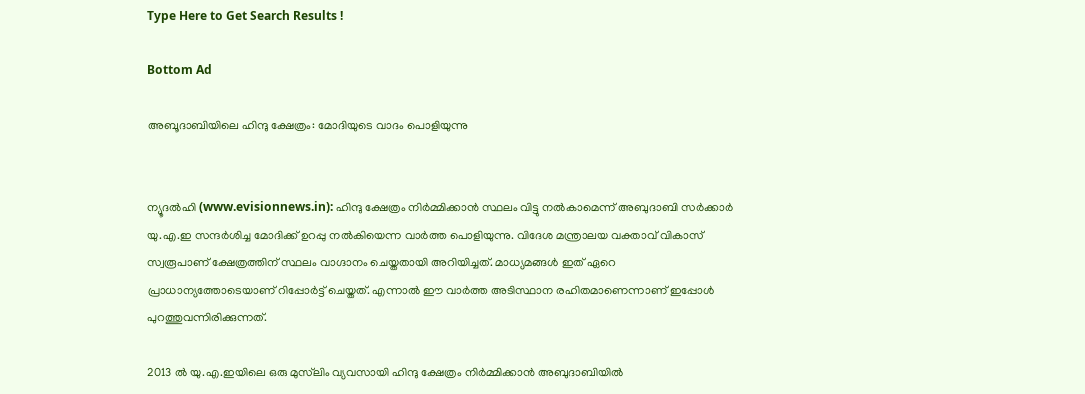Type Here to Get Search Results !

Bottom Ad

അബൂദാബിയിലെ ഹിന്ദു ക്ഷേത്രം: മോദിയുടെ വാദം പൊളിയുന്നു


ന്യൂദല്‍ഹി (www.evisionnews.in): ഹിന്ദു ക്ഷേത്രം നിര്‍മ്മിക്കാന്‍ സ്ഥലം വിട്ടു നല്‍കാമെന്ന് അബുദാബി സര്‍ക്കാര്‍ യു.എ.ഇ സന്ദര്‍ശിച്ച മോദിക്ക് ഉറപ്പു നല്‍കിയെന്ന വാര്‍ത്ത പൊളിയുന്നു. വിദേശ മന്ത്രാലയ വക്താവ് വികാസ് സ്വരൂപാണ് ക്ഷേത്രത്തിന് സ്ഥലം വാഗ്ദാനം ചെയ്തതായി അറിയിച്ചത്. മാധ്യമങ്ങള്‍ ഇത് ഏറെ പ്രാധാന്യത്തോടെയാണ് റിപ്പോര്‍ട്ട് ചെയ്തത്. എന്നാല്‍ ഈ വാര്‍ത്ത അടിസ്ഥാന രഹിതമാണെന്നാണ് ഇപ്പോള്‍ പുറത്തുവന്നിരിക്കുന്നത്.

2013 ല്‍ യു.എ.ഇയിലെ ഒരു മുസ്‌ലിം വ്യവസായി ഹിന്ദു ക്ഷേത്രം നിര്‍മ്മിക്കാന്‍ അബുദാബിയില്‍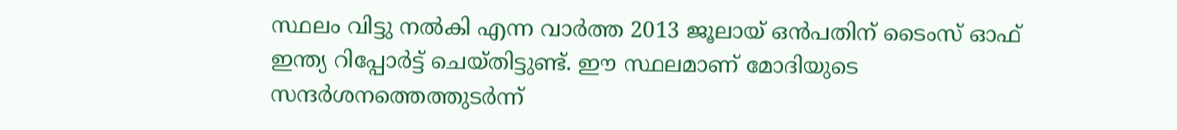സ്ഥലം വിട്ടു നല്‍കി എന്ന വാര്‍ത്ത 2013 ജൂലായ് ഒന്‍പതിന് ടൈംസ് ഓഫ് ഇന്ത്യ റിപ്പോര്‍ട്ട് ചെയ്തിട്ടുണ്ട്. ഈ സ്ഥലമാണ് മോദിയുടെ സന്ദര്‍ശനത്തെത്തുടര്‍ന്ന്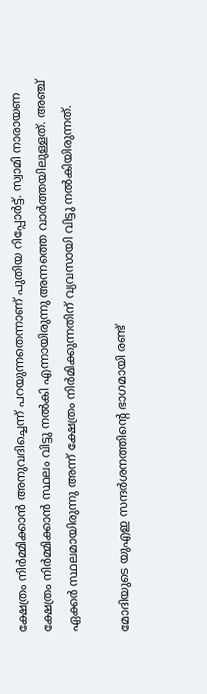ക്ഷേത്രം നിര്‍മ്മിക്കാന്‍ അനുവദിച്ചെന്ന് പറയുന്നതെന്നാണ് പുതിയ റിപ്പോര്‍ട്ട്. സ്വാമി നാരായണ ക്ഷേത്രം നിര്‍മ്മിക്കാന്‍ സ്ഥലം വിട്ടു നല്‍കി എന്നായിരുന്നു അന്നത്തെ വാര്‍ത്തയിലുള്ളത്. അഞ്ച് ഏക്കര്‍ സ്ഥലമായിരുന്നു അന്ന് ക്ഷേത്രം നിര്‍മിക്കുന്നതിന് വ്യവസായി വിട്ടു നല്‍കിയിരുന്നത്.

മോദിയുടെ യുഎഇ സന്ദര്‍ശനത്തിന്റെ ഭാഗമായി രണ്ട്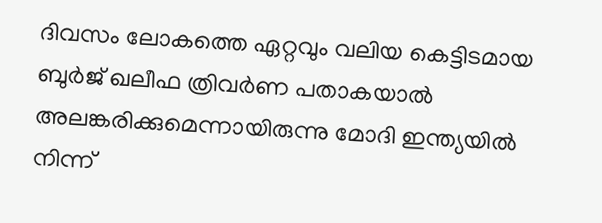ദിവസം ലോകത്തെ ഏറ്റവും വലിയ കെട്ടിടമായ ബുര്‍ജ് ഖലീഫ ത്രിവര്‍ണ പതാകയാല്‍ അലങ്കരിക്കുമെന്നായിരുന്നു മോദി ഇന്ത്യയില്‍ നിന്ന്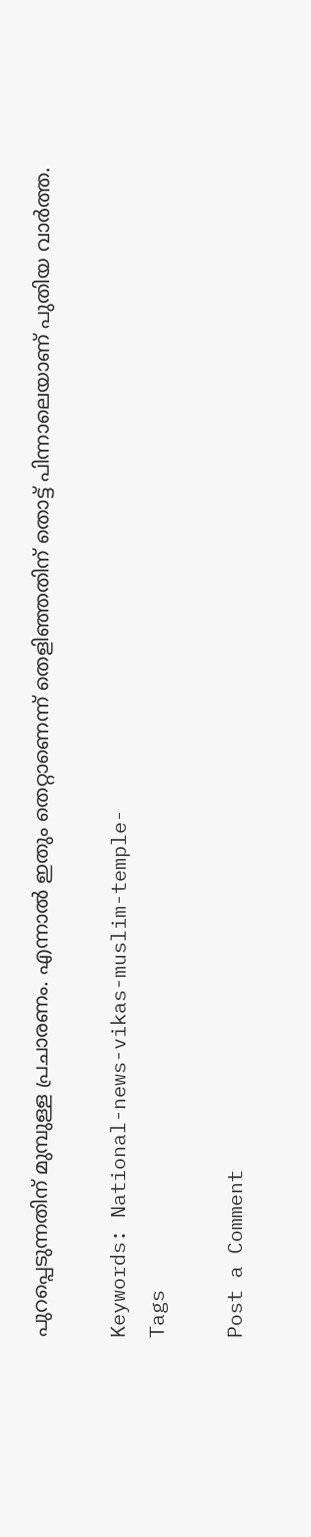പുറപ്പെടുന്നതിന് മുമ്പുള്ള പ്രചാരണം. എന്നാല്‍ ഇതും തെറ്റാണെന്ന് തെളിഞ്ഞതിന് തൊട്ട് പിന്നാലെയാണ് പുതിയ വാര്‍ത്ത.

Keywords: National-news-vikas-muslim-temple-
Tags

Post a Comment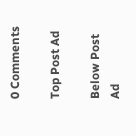0 Comments

Top Post Ad

Below Post Ad